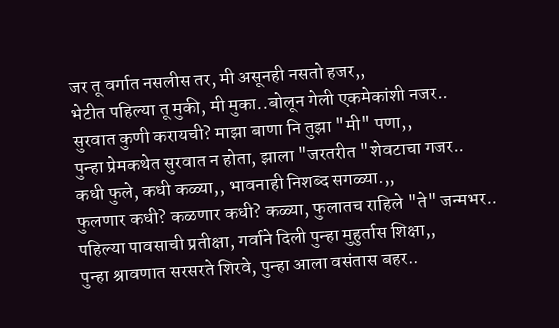जर तू वर्गात नसलीस तर, मी असूनही नसतो हजर,,
भेटीत पहिल्या तू मुकी, मी मुका..बोलून गेली एकमेकांशी नजर..
सुरवात कुणी करायची? माझा बाणा नि तुझा "मी" पणा,,
पुन्हा प्रेमकथेत सुरवात न होता, झाला "जरतरीत "शेवटाचा गजर..
कधी फुले, कधी कळ्या,, भावनाही निशब्द सगळ्या.,,
फुलणार कधी? कळणार कधी? कळ्या, फुलातच राहिले "ते" जन्मभर..
पहिल्या पावसाची प्रतीक्षा, गर्वाने दिली पुन्हा मुहुर्तास शिक्षा,,
पुन्हा श्रावणात सरसरते शिरवे, पुन्हा आला वसंतास बहर..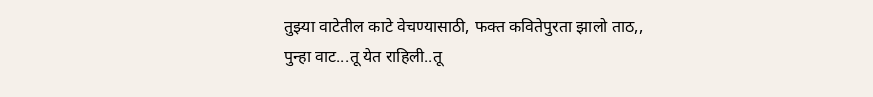तुझ्या वाटेतील काटे वेचण्यासाठी, फक्त कवितेपुरता झालो ताठ,,
पुन्हा वाट...तू येत राहिली..तू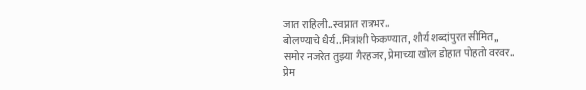जात राहिली..स्वप्नात रात्रभर..
बोलण्याचे धैर्य..मित्रांशी फेकण्यात, शौर्य शब्दांपुरत सीमित,,
समोर नजरेत तुझ्या गैरहजर, प्रेमाच्या खोल डोहात पोहतो वरवर..
प्रेम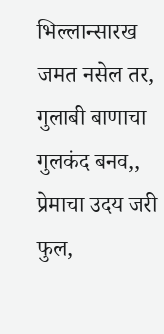भिल्लान्सारख जमत नसेल तर, गुलाबी बाणाचा गुलकंद बनव,,
प्रेमाचा उदय जरी फुल,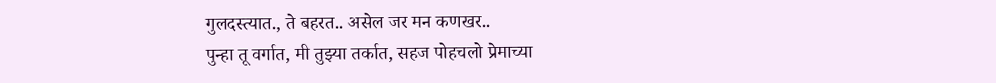गुलदस्त्यात., ते बहरत.. असेल जर मन कणखर..
पुन्हा तू वर्गात, मी तुझ्या तर्कात, सहज पोहचलो प्रेमाच्या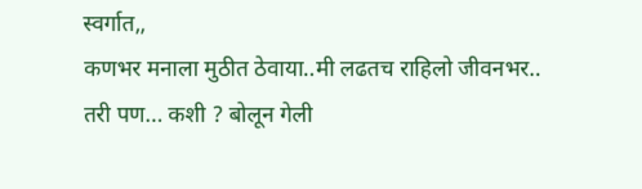स्वर्गात,,
कणभर मनाला मुठीत ठेवाया..मी लढतच राहिलो जीवनभर..
तरी पण... कशी ? बोलून गेली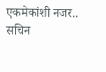एकमेकांशी नजर..
सचिन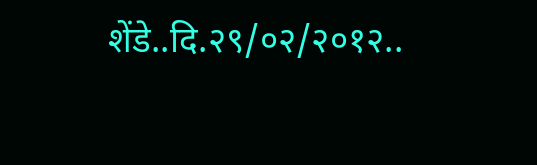शेंडे..दि.२९/०२/२०१२..